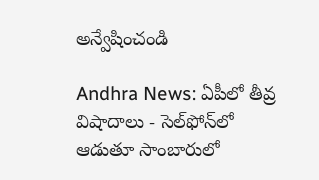అన్వేషించండి

Andhra News: ఏపీలో తీవ్ర విషాదాలు - సెల్‌ఫోన్‌లో ఆడుతూ సాంబారులో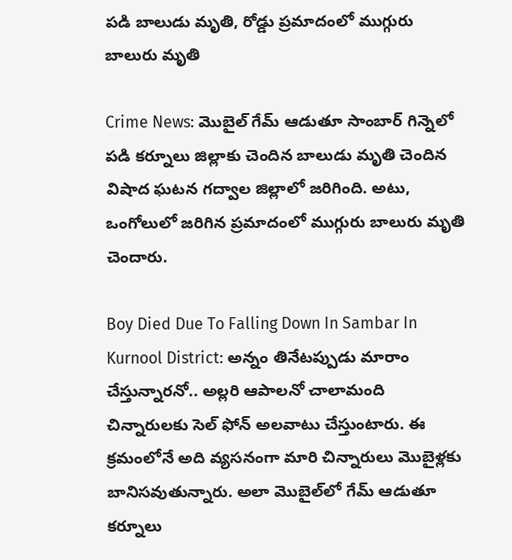పడి బాలుడు మృతి, రోడ్డు ప్రమాదంలో ముగ్గురు బాలురు మృతి

Crime News: మొబైల్ గేమ్ ఆడుతూ సాంబార్ గిన్నెలో పడి కర్నూలు జిల్లాకు చెందిన బాలుడు మృతి చెందిన విషాద ఘటన గద్వాల జిల్లాలో జరిగింది. అటు, ఒంగోలులో జరిగిన ప్రమాదంలో ముగ్గురు బాలురు మృతి చెందారు.

Boy Died Due To Falling Down In Sambar In Kurnool District: అన్నం తినేటప్పుడు మారాం చేస్తున్నారనో.. అల్లరి ఆపాలనో చాలామంది చిన్నారులకు సెల్ ఫోన్ అలవాటు చేస్తుంటారు. ఈ క్రమంలోనే అది వ్యసనంగా మారి చిన్నారులు మొబైళ్లకు బానిసవుతున్నారు. అలా మొబైల్‌లో గేమ్ ఆడుతూ కర్నూలు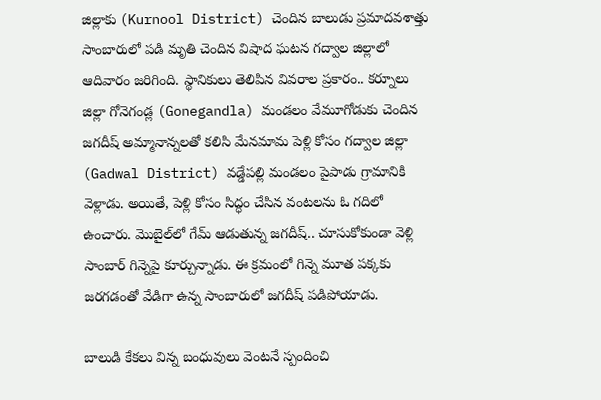జిల్లాకు (Kurnool District) చెందిన బాలుడు ప్రమాదవశాత్తు సాంబారులో పడి మృతి చెందిన విషాద ఘటన గద్వాల జిల్లాలో ఆదివారం జరిగింది. స్థానికులు తెలిపిన వివరాల ప్రకారం.. కర్నూలు జిల్లా గోనెగండ్ల (Gonegandla) మండలం వేమూగోడుకు చెందిన జగదీష్ అమ్మానాన్నలతో కలిసి మేనమామ పెళ్లి కోసం గద్వాల జిల్లా (Gadwal District) వడ్డేపల్లి మండలం పైపాడు గ్రామానికి వెళ్లాడు. అయితే, పెళ్లి కోసం సిద్ధం చేసిన వంటలను ఓ గదిలో ఉంచారు. మొబైల్‌లో గేమ్ ఆడుతున్న జగదీష్.. చూసుకోకుండా వెళ్లి సాంబార్ గిన్నెపై కూర్చున్నాడు. ఈ క్రమంలో గిన్నె మూత పక్కకు జరగడంతో వేడిగా ఉన్న సాంబారులో జగదీష్ పడిపోయాడు.

బాలుడి కేకలు విన్న బంధువులు వెంటనే స్పందించి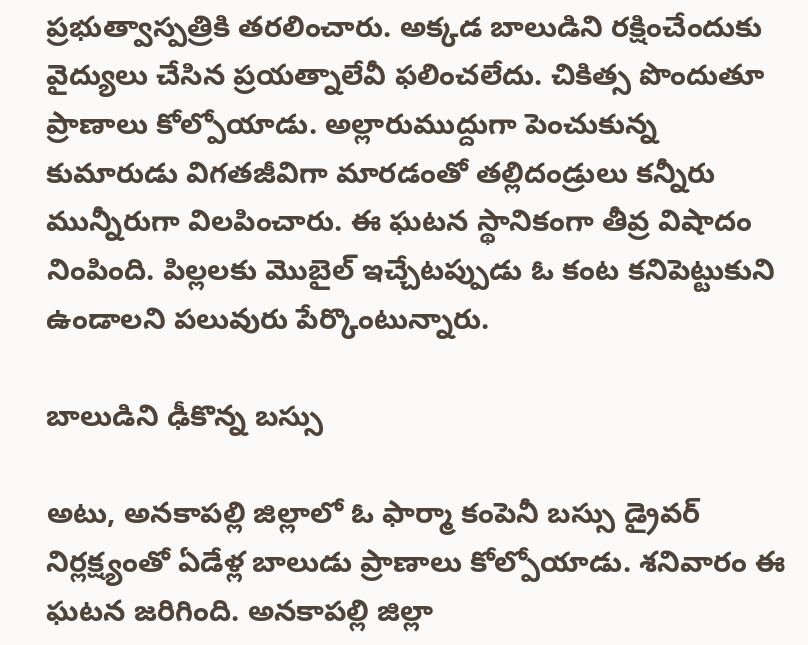ప్రభుత్వాస్పత్రికి తరలించారు. అక్కడ బాలుడిని రక్షించేందుకు వైద్యులు చేసిన ప్రయత్నాలేవీ ఫలించలేదు. చికిత్స పొందుతూ ప్రాణాలు కోల్పోయాడు. అల్లారుముద్దుగా పెంచుకున్న కుమారుడు విగతజీవిగా మారడంతో తల్లిదండ్రులు కన్నీరు మున్నీరుగా విలపించారు. ఈ ఘటన స్థానికంగా తీవ్ర విషాదం నింపింది. పిల్లలకు మొబైల్ ఇచ్చేటప్పుడు ఓ కంట కనిపెట్టుకుని ఉండాలని పలువురు పేర్కొంటున్నారు.

బాలుడిని ఢీకొన్న బస్సు

అటు, అనకాపల్లి జిల్లాలో ఓ ఫార్మా కంపెనీ బస్సు డ్రైవర్ నిర్లక్ష్యంతో ఏడేళ్ల బాలుడు ప్రాణాలు కోల్పోయాడు. శనివారం ఈ ఘటన జరిగింది. అనకాపల్లి జిల్లా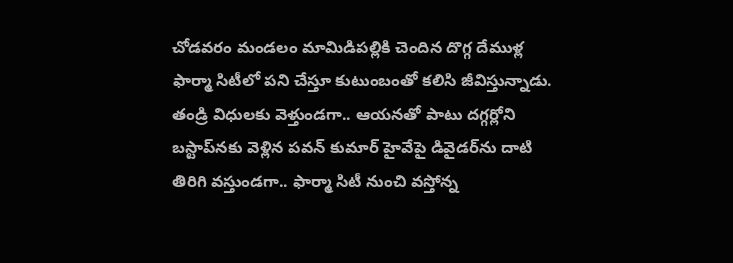చోడవరం మండలం మామిడిపల్లికి చెందిన దొగ్గ దేముళ్ల ఫార్మా సిటీలో పని చేస్తూ కుటుంబంతో కలిసి జీవిస్తున్నాడు. తండ్రి విధులకు వెళ్తుండగా.. ఆయనతో పాటు దగ్గర్లోని బస్టాప్‌నకు వెళ్లిన పవన్ కుమార్ హైవేపై డివైడర్‌ను దాటి తిరిగి వస్తుండగా.. ఫార్మా సిటీ నుంచి వస్తోన్న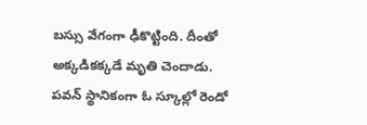బస్సు వేగంగా ఢీకొట్టింది. దీంతో అక్కడికక్కడే మృతి చెందాడు. పవన్ స్థానికంగా ఓ స్కూల్లో రెండో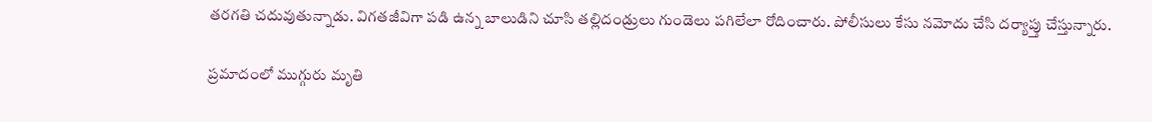తరగతి చదువుతున్నాడు. విగతజీవిగా పడి ఉన్న బాలుడిని చూసి తల్లిదండ్రులు గుండెలు పగిలేలా రోదించారు. పోలీసులు కేసు నమోదు చేసి దర్యాప్తు చేస్తున్నారు.

ప్రమాదంలో ముగ్గురు మృతి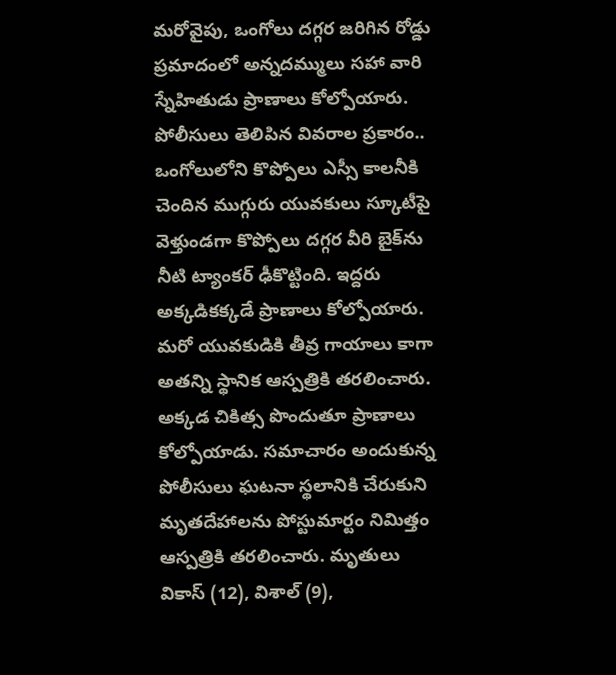మరోవైపు, ఒంగోలు దగ్గర జరిగిన రోడ్డు ప్రమాదంలో అన్నదమ్ములు సహా వారి స్నేహితుడు ప్రాణాలు కోల్పోయారు. పోలీసులు తెలిపిన వివరాల ప్రకారం.. ఒంగోలులోని కొప్పోలు ఎస్సీ కాలనీకి చెందిన ముగ్గురు యువకులు స్కూటీపై వెళ్తుండగా కొప్పోలు దగ్గర వీరి బైక్‌ను నీటి ట్యాంకర్ ఢీకొట్టింది. ఇద్దరు అక్కడికక్కడే ప్రాణాలు కోల్పోయారు. మరో యువకుడికి తీవ్ర గాయాలు కాగా అతన్ని స్థానిక ఆస్పత్రికి తరలించారు. అక్కడ చికిత్స పొందుతూ ప్రాణాలు కోల్పోయాడు. సమాచారం అందుకున్న పోలీసులు ఘటనా స్థలానికి చేరుకుని మృతదేహాలను పోస్టుమార్టం నిమిత్తం ఆస్పత్రికి తరలించారు. మృతులు వికాస్ (12), విశాల్ (9),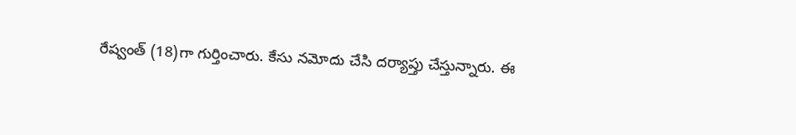రేష్వంత్ (18)గా గుర్తించారు. కేసు నమోదు చేసి దర్యాప్తు చేస్తున్నారు. ఈ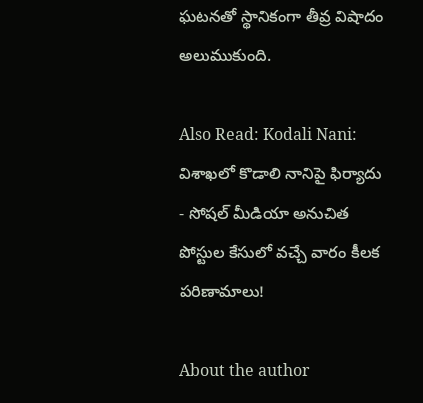ఘటనతో స్థానికంగా తీవ్ర విషాదం అలుముకుంది.

Also Read: Kodali Nani: విశాఖలో కొడాలి నానిపై ఫిర్యాదు - సోషల్‌ మీడియా అనుచిత పోస్టుల కేసులో వచ్చే వారం కీలక పరిణామాలు!

About the author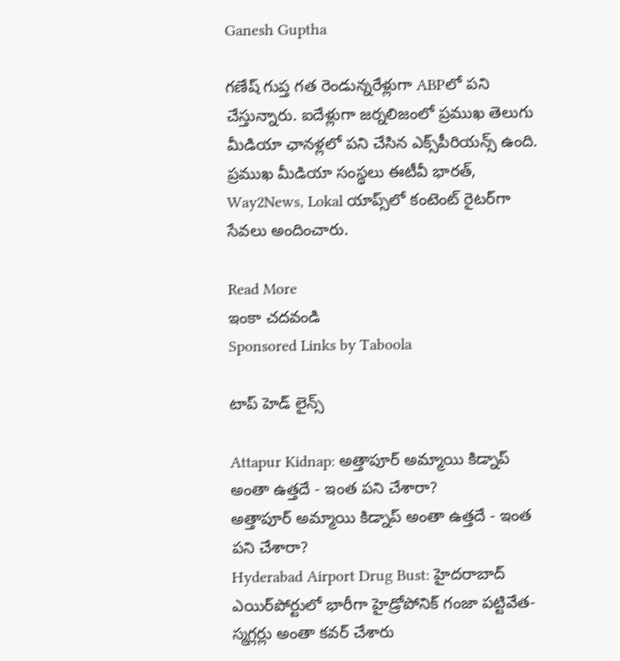Ganesh Guptha

గణేష్ గుప్త గత రెండున్నరేళ్లుగా ABPలో పని చేస్తున్నారు. ఐదేళ్లుగా జర్నలిజంలో ప్రముఖ తెలుగు మీడియా ఛానళ్లలో పని చేసిన ఎక్స్‌పీరియన్స్ ఉంది. ప్రముఖ మీడియా సంస్థలు ఈటీవీ భారత్, Way2News, Lokal యాప్స్‌లో కంటెంట్ రైటర్‌గా సేవలు అందించారు.

Read More
ఇంకా చదవండి
Sponsored Links by Taboola

టాప్ హెడ్ లైన్స్

Attapur Kidnap: అత్తాపూర్ అమ్మాయి కిడ్నాప్ అంతా ఉత్తదే - ఇంత పని చేశారా?
అత్తాపూర్ అమ్మాయి కిడ్నాప్ అంతా ఉత్తదే - ఇంత పని చేశారా?
Hyderabad Airport Drug Bust: హైదరాబాద్ ఎయిర్‌పోర్టులో భారీగా హైడ్రోపోనిక్ గంజా పట్టివేత- స్మగ్లర్లు అంతా కవర్ చేశారు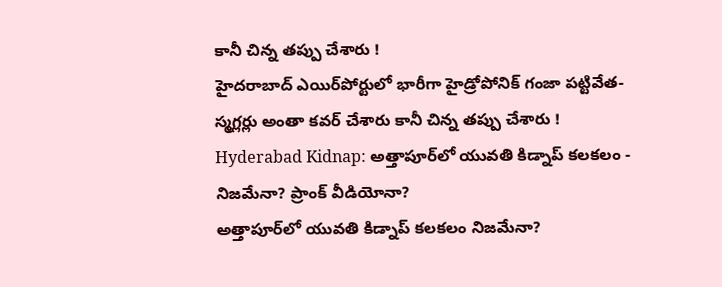కానీ చిన్న తప్పు చేశారు !
హైదరాబాద్ ఎయిర్‌పోర్టులో భారీగా హైడ్రోపోనిక్ గంజా పట్టివేత- స్మగ్లర్లు అంతా కవర్ చేశారు కానీ చిన్న తప్పు చేశారు !
Hyderabad Kidnap: అత్తాపూర్‌లో యువతి కిడ్నాప్ కలకలం - నిజమేనా? ప్రాంక్ వీడియోనా?
అత్తాపూర్‌లో యువతి కిడ్నాప్ కలకలం నిజమేనా?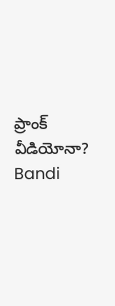ప్రాంక్ వీడియోనా?
Bandi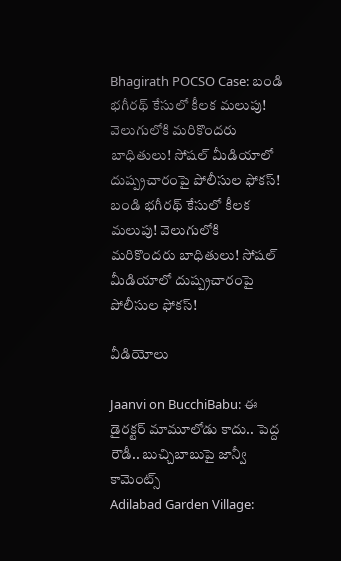Bhagirath POCSO Case: బండి భగీరథ్ కేసులో కీలక మలుపు! వెలుగులోకి మరికొందరు బాధితులు! సోషల్ మీడియాలో దుష్ప్రచారంపై పోలీసుల ఫోకస్!
బండి భగీరథ్ కేసులో కీలక మలుపు! వెలుగులోకి మరికొందరు బాధితులు! సోషల్ మీడియాలో దుష్ప్రచారంపై పోలీసుల ఫోకస్!

వీడియోలు

Jaanvi on BucchiBabu: ఈ డైరక్టర్ మామూలోడు కాదు.. పెద్ద రౌడీ.. బుచ్చిబాబుపై జాన్వీ కామెంట్స్
Adilabad Garden Village: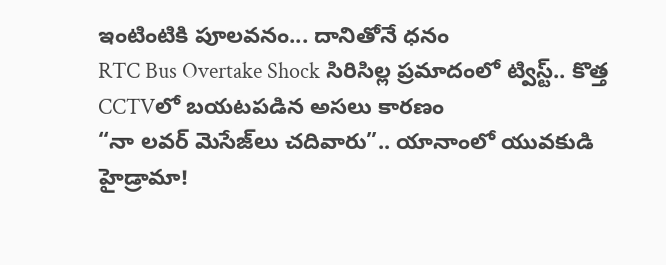ఇంటింటికి పూలవనం... దానితోనే ధనం
RTC Bus Overtake Shock సిరిసిల్ల ప్రమాదంలో ట్విస్ట్.. కొత్త CCTVలో బయటపడిన అసలు కారణం
“నా లవర్ మెసేజ్‌లు చదివారు”.. యానాంలో యువకుడి హైడ్రామా!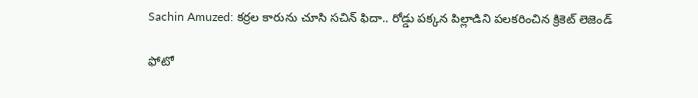Sachin Amuzed: కర్రల కారును చూసి సచిన్ ఫిదా.. రోడ్డు పక్కన పిల్లాడిని పలకరించిన క్రికెట్ లెజెండ్

ఫోటో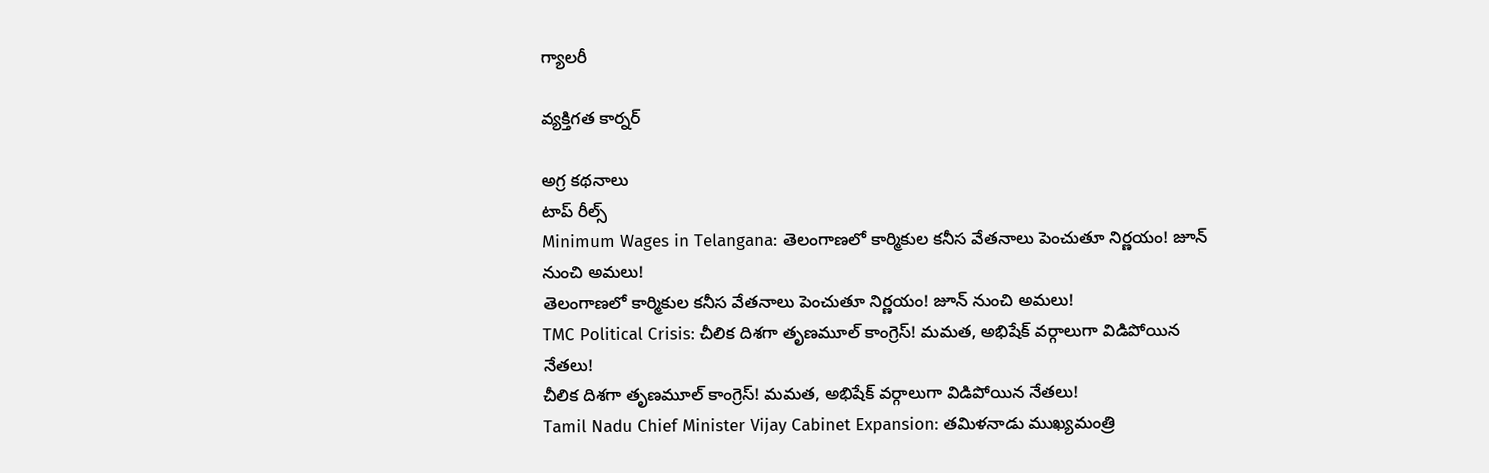గ్యాలరీ

వ్యక్తిగత కార్నర్

అగ్ర కథనాలు
టాప్ రీల్స్
Minimum Wages in Telangana: తెలంగాణలో కార్మికుల కనీస వేతనాలు పెంచుతూ నిర్ణయం! జూన్ నుంచి అమలు!
తెలంగాణలో కార్మికుల కనీస వేతనాలు పెంచుతూ నిర్ణయం! జూన్ నుంచి అమలు!
TMC Political Crisis: చీలిక దిశగా తృణమూల్ కాంగ్రెస్‌! మమత, అభిషేక్‌ వర్గాలుగా విడిపోయిన నేతలు!
చీలిక దిశగా తృణమూల్ కాంగ్రెస్‌! మమత, అభిషేక్‌ వర్గాలుగా విడిపోయిన నేతలు!
Tamil Nadu Chief Minister Vijay Cabinet Expansion: తమిళనాడు ముఖ్యమంత్రి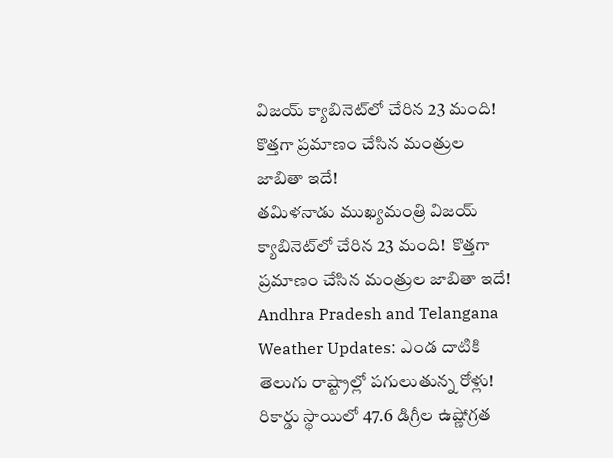విజయ్ క్యాబినెట్‌లో చేరిన 23 మంది!  కొత్తగా ప్రమాణం చేసిన మంత్రుల జాబితా ఇదే!
తమిళనాడు ముఖ్యమంత్రి విజయ్ క్యాబినెట్‌లో చేరిన 23 మంది!  కొత్తగా ప్రమాణం చేసిన మంత్రుల జాబితా ఇదే!
Andhra Pradesh and Telangana Weather Updates: ఎండ దాటికి తెలుగు రాష్ట్రాల్లో పగులుతున్న రోళ్లు! రికార్డు స్థాయిలో 47.6 డిగ్రీల ఉష్ణోగ్రత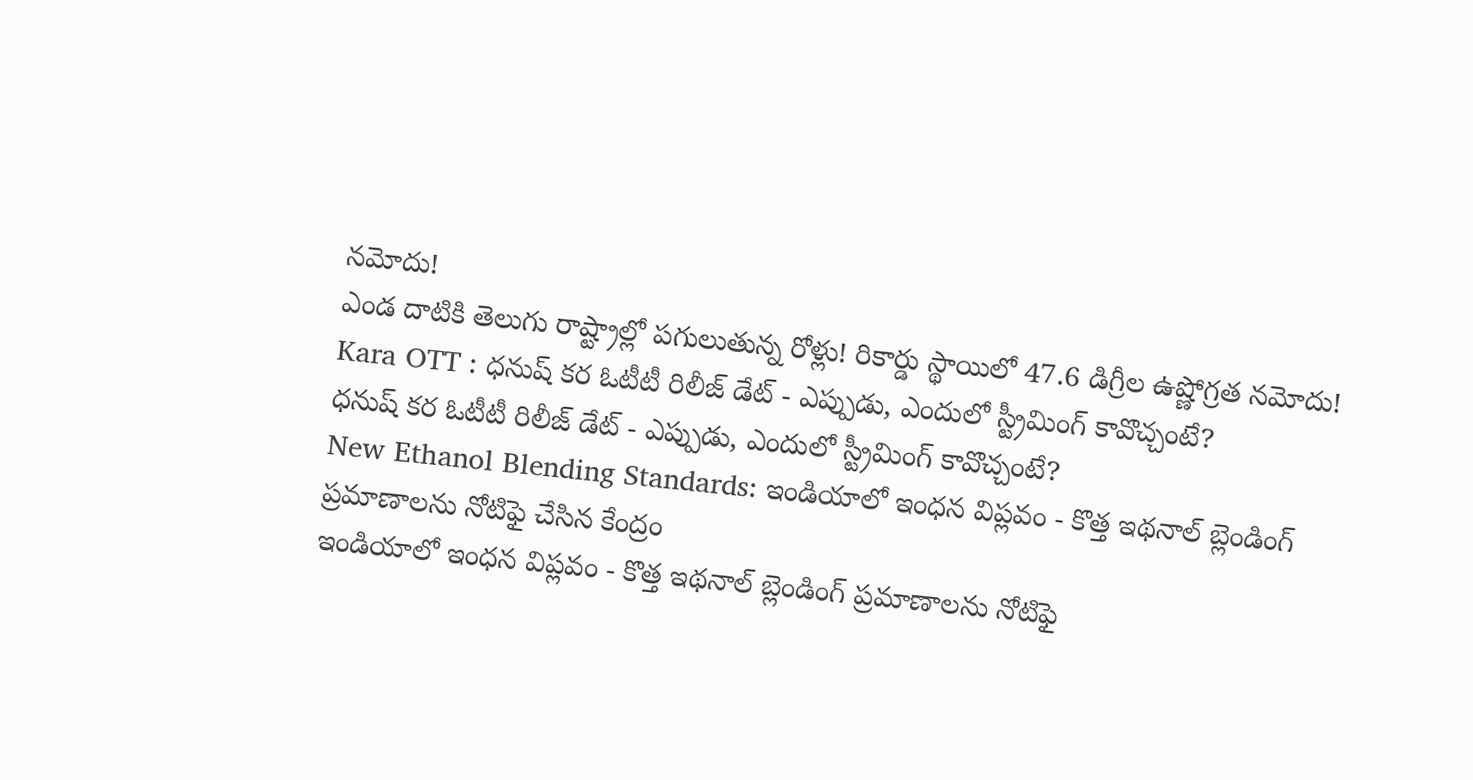నమోదు!
ఎండ దాటికి తెలుగు రాష్ట్రాల్లో పగులుతున్న రోళ్లు! రికార్డు స్థాయిలో 47.6 డిగ్రీల ఉష్ణోగ్రత నమోదు!
Kara OTT : ధనుష్ కర ఓటీటీ రిలీజ్ డేట్ - ఎప్పుడు, ఎందులో స్ట్రీమింగ్ కావొచ్చంటే?
ధనుష్ కర ఓటీటీ రిలీజ్ డేట్ - ఎప్పుడు, ఎందులో స్ట్రీమింగ్ కావొచ్చంటే?
New Ethanol Blending Standards: ఇండియాలో ఇంధన విప్లవం - కొత్త ఇథనాల్ బ్లెండింగ్ ప్రమాణాలను నోటిఫై చేసిన కేంద్రం
ఇండియాలో ఇంధన విప్లవం - కొత్త ఇథనాల్ బ్లెండింగ్ ప్రమాణాలను నోటిఫై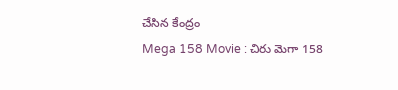చేసిన కేంద్రం
Mega 158 Movie : చిరు మెగా 158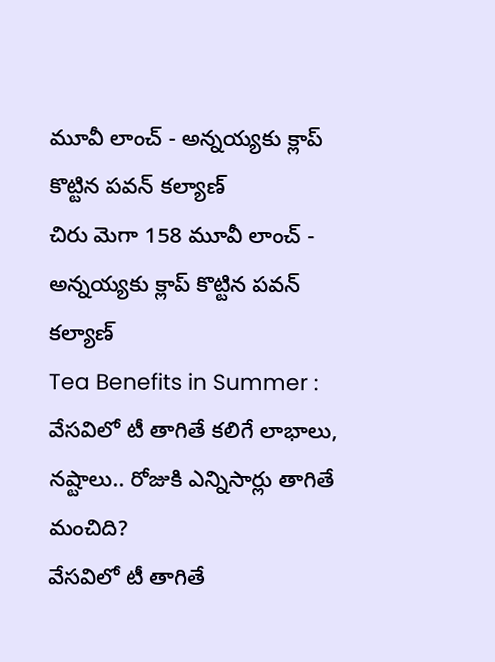మూవీ లాంచ్ - అన్నయ్యకు క్లాప్ కొట్టిన పవన్ కల్యాణ్
చిరు మెగా 158 మూవీ లాంచ్ - అన్నయ్యకు క్లాప్ కొట్టిన పవన్ కల్యాణ్
Tea Benefits in Summer : వేసవిలో టీ తాగితే కలిగే లాభాలు, నష్టాలు.. రోజుకి ఎన్నిసార్లు తాగితే మంచిది?
వేసవిలో టీ తాగితే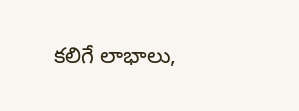కలిగే లాభాలు,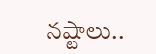నష్టాలు..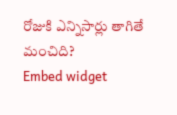రోజుకి ఎన్నిసార్లు తాగితే మంచిది?
Embed widget